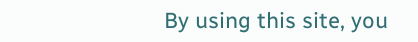By using this site, you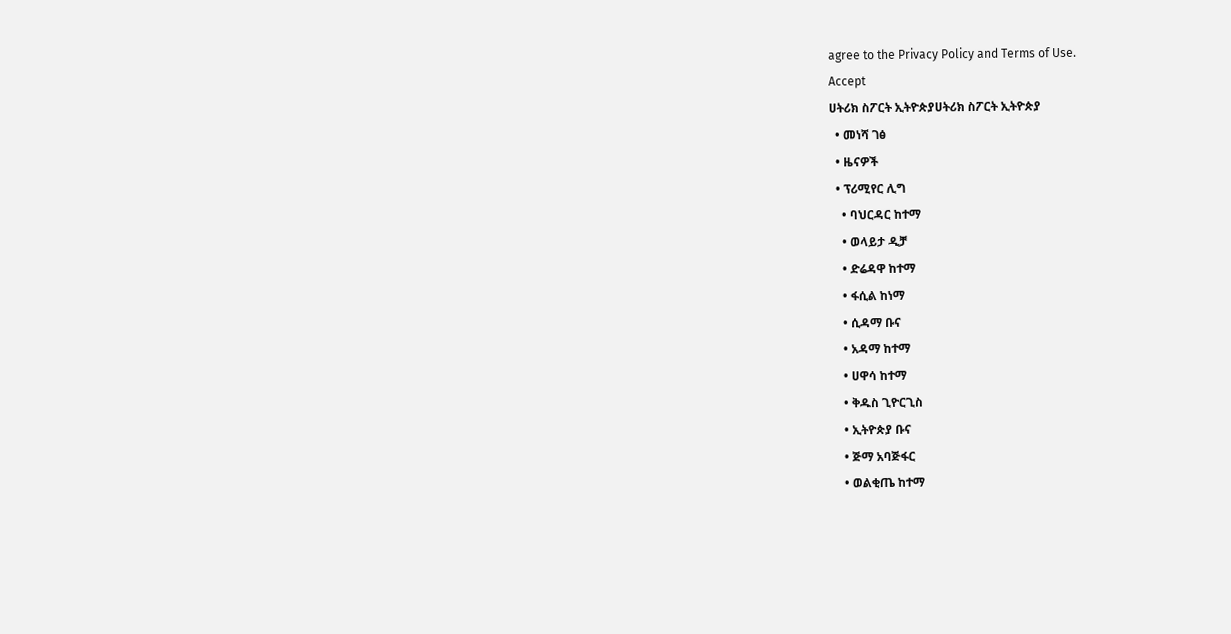agree to the Privacy Policy and Terms of Use.
Accept
ሀትሪክ ስፖርት ኢትዮጵያሀትሪክ ስፖርት ኢትዮጵያ
  • መነሻ ገፅ
  • ዜናዎች
  • ፕሪሚየር ሊግ
    • ባህርዳር ከተማ
    • ወላይታ ዲቻ
    • ድሬዳዋ ከተማ
    • ፋሲል ከነማ
    • ሲዳማ ቡና
    • አዳማ ከተማ
    • ሀዋሳ ከተማ
    • ቅዱስ ጊዮርጊስ
    • ኢትዮጵያ ቡና
    • ጅማ አባጅፋር
    • ወልቂጤ ከተማ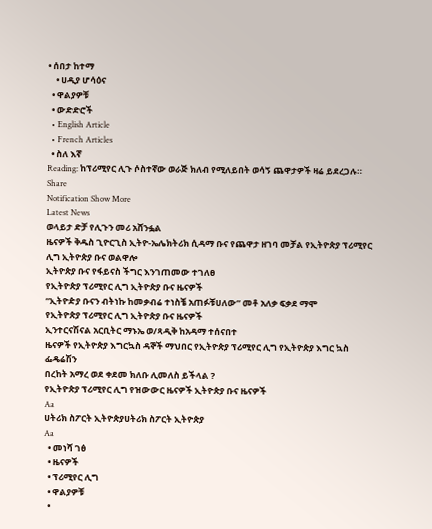• ሰበታ ከተማ
    • ሀዲያ ሆሳዕና
  • ዋልያዎቹ
  • ውድድሮች
  • English Article
  • French Articles
  • ስለ እኛ
Reading: ከፕሪሚየር ሊጉ ሶስተኛው ወራጅ ክለብ የሚለይበት ወሳኝ ጨዋታዎች ዛሬ ይደረጋሉ።
Share
Notification Show More
Latest News
ወላይታ ድቻ የሊጉን መሪ አሸንፏል
ዜናዎች ቅዱስ ጊዮርጊስ ኢትዮ-ኤሌክትሪክ ሲዳማ ቡና የጨዋታ ዘገባ መቻል የኢትዮጵያ ፕሪሚየር ሊግ ኢትዮጵያ ቡና ወልዋሎ
ኢትዮጵያ ቡና የፋይናስ ችግር እንገጠመው ተገለፀ
የኢትዮጵያ ፕሪሚየር ሊግ ኢትዮጵያ ቡና ዜናዎች
“ኢትዮዽያ ቡናን ብትነኩ ከመቃብሬ ተነስቼ አጠፉቹሀለው” መቶ አለቃ ፍቃደ ማሞ
የኢትዮጵያ ፕሪሚየር ሊግ ኢትዮጵያ ቡና ዜናዎች
ኢንተርናሽናል አርቢትር ማኑኤ ወ/ጻዲቅ ከአዳማ ተሰናበተ
ዜናዎች የኢትዮጵያ እግርኳስ ዳኞች ማህበር የኢትዮጵያ ፕሪሚየር ሊግ የኢትዮጵያ እግር ኳስ ፌዴሬሽን
በረከት አማረ ወደ ቀደመ ክለቡ ሊመለስ ይችላል ?
የኢትዮጵያ ፕሪሚየር ሊግ የዝውውር ዜናዎች ኢትዮጵያ ቡና ዜናዎች
Aa
ሀትሪክ ስፖርት ኢትዮጵያሀትሪክ ስፖርት ኢትዮጵያ
Aa
  • መነሻ ገፅ
  • ዜናዎች
  • ፕሪሚየር ሊግ
  • ዋልያዎቹ
  •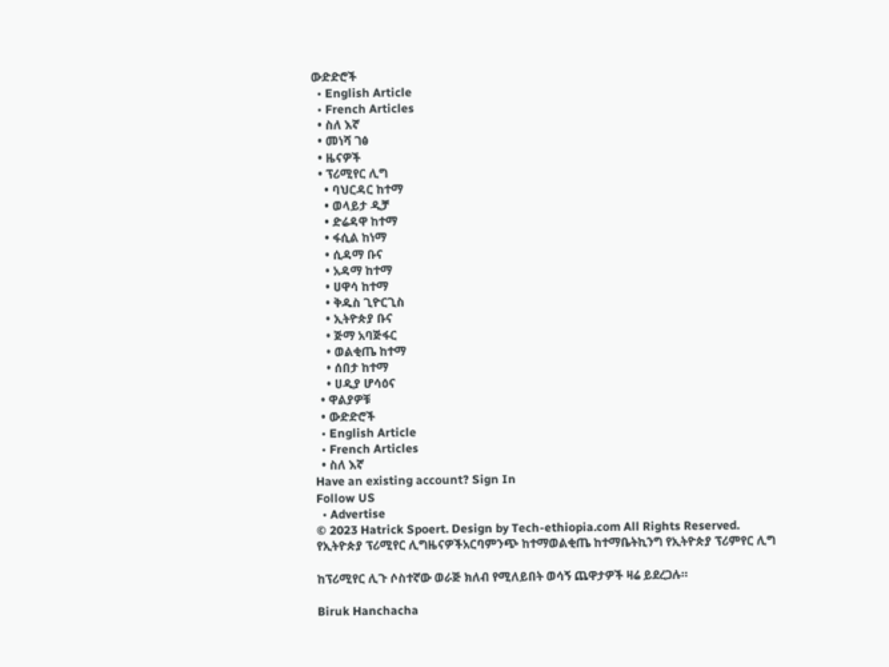ውድድሮች
  • English Article
  • French Articles
  • ስለ እኛ
  • መነሻ ገፅ
  • ዜናዎች
  • ፕሪሚየር ሊግ
    • ባህርዳር ከተማ
    • ወላይታ ዲቻ
    • ድሬዳዋ ከተማ
    • ፋሲል ከነማ
    • ሲዳማ ቡና
    • አዳማ ከተማ
    • ሀዋሳ ከተማ
    • ቅዱስ ጊዮርጊስ
    • ኢትዮጵያ ቡና
    • ጅማ አባጅፋር
    • ወልቂጤ ከተማ
    • ሰበታ ከተማ
    • ሀዲያ ሆሳዕና
  • ዋልያዎቹ
  • ውድድሮች
  • English Article
  • French Articles
  • ስለ እኛ
Have an existing account? Sign In
Follow US
  • Advertise
© 2023 Hatrick Spoert. Design by Tech-ethiopia.com All Rights Reserved.
የኢትዮጵያ ፕሪሚየር ሊግዜናዎችአርባምንጭ ከተማወልቂጤ ከተማቤትኪንግ የኢትዮጵያ ፕሪምየር ሊግ

ከፕሪሚየር ሊጉ ሶስተኛው ወራጅ ክለብ የሚለይበት ወሳኝ ጨዋታዎች ዛሬ ይደረጋሉ።

Biruk Hanchacha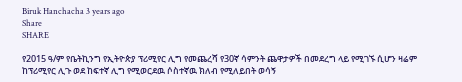Biruk Hanchacha 3 years ago
Share
SHARE

የ2015 ዓ/ም የቤትኪንግ የኢትዮጵያ ፕሪሚየር ሊግ የመጨረሻ የ30ኛ ሳምንት ጨዋታዎች በመደረግ ላይ የሚገኙ ሲሆን ዛሬም ከፕሪሚየር ሊጉ ወደ ከፍተኛ ሊግ የሚወርደዉ ሶስተኛዉ ክለብ የሚለይበት ወሳኝ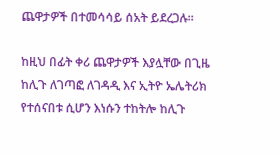ጨዋታዎች በተመሳሳይ ሰአት ይደረጋሉ።

ከዚህ በፊት ቀሪ ጨዋታዎች እያሏቸው በጊዜ ከሊጉ ለገጣፎ ለገዳዲ እና ኢትዮ ኤሌትሪክ የተሰናበቱ ሲሆን እነሱን ተከትሎ ከሊጉ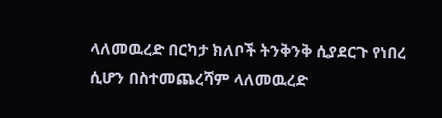ላለመዉረድ በርካታ ክለቦች ትንቅንቅ ሲያደርጉ የነበረ ሲሆን በስተመጨረሻም ላለመዉረድ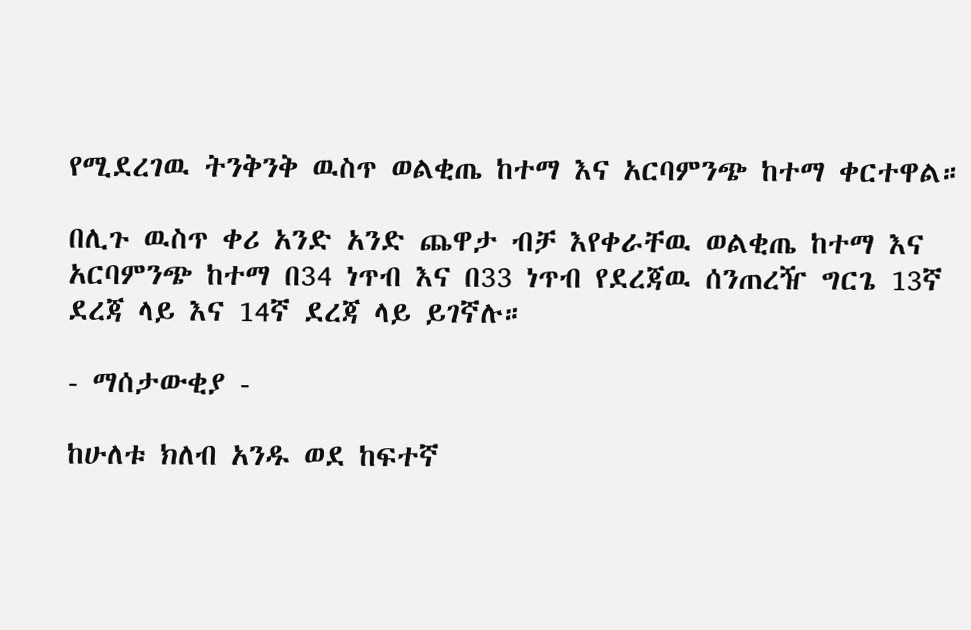የሚደረገዉ ትንቅንቅ ዉስጥ ወልቂጤ ከተማ እና አርባምንጭ ከተማ ቀርተዋል።

በሊጉ ዉስጥ ቀሪ አንድ አንድ ጨዋታ ብቻ እየቀራቸዉ ወልቂጤ ከተማ እና አርባምንጭ ከተማ በ34 ነጥብ እና በ33 ነጥብ የደረጃዉ ሰንጠረዥ ግርጌ 13ኛ ደረጃ ላይ እና 14ኛ ደረጃ ላይ ይገኛሉ።

- ማሰታውቂያ -

ከሁለቱ ክለብ አንዱ ወደ ከፍተኛ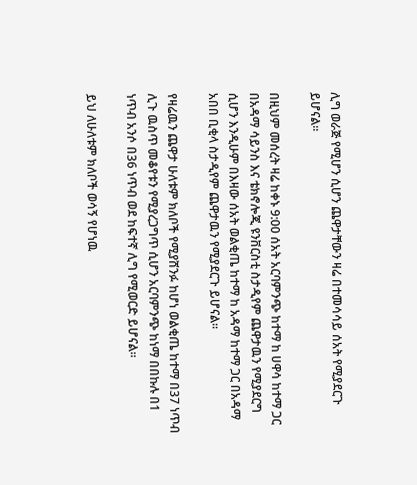ሊግ ወራጅ የሚሆን ሲሆን ጨዋታቸውን ዛሬ በተመሳሳይ ሰአት የሚያደርጉ ይሆናል።

በዚህም መሰረት ዛሬ ከቀኑ 9:00 ሰአት አርባምንጭ ከተማ ከ ሀዋሳ ከተማ ጋር በአዳማ ሳይንስ እና ቴክኖሎጂ ዩንቨርስቲ ስታዲየም ጨዋታዉን የሚያደርግ ሲሆን እንዲሁም በእዛው ሰአት ወልቂጤ ከተማ ከ አዳማ ከተማ ጋር በአዳማ አበበ ቢቂላ ስታዲየም ጨዋታዉን የሚያደርጉ ይሆናል።

የዛሬዉን ጨዋታ ሁለቱም ክለቦች የሚያሸንፉ ከሆነ ወልቂጤ ከተማ በ37 ነጥብ ሊጉ ዉስጥ መቆየቱን የሚያረጋግጥ ሲሆን አርባምንጭ ከነማ በበኩሉ በ1 ነጥብ አንሶ በ36 ነጥብ ወደ ከፍተኛ ሊግ የሚወርድ ይሆናል።

ይህ ለሁለቱም ክለቦች ወሳኝ የሆነዉ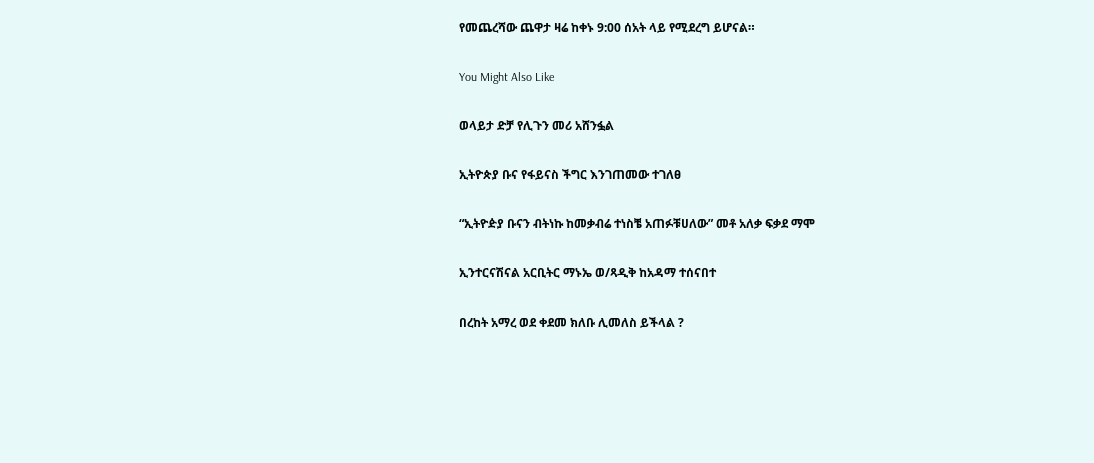የመጨረሻው ጨዋታ ዛሬ ከቀኑ 9:00 ሰአት ላይ የሚደረግ ይሆናል።

You Might Also Like

ወላይታ ድቻ የሊጉን መሪ አሸንፏል

ኢትዮጵያ ቡና የፋይናስ ችግር እንገጠመው ተገለፀ

“ኢትዮዽያ ቡናን ብትነኩ ከመቃብሬ ተነስቼ አጠፉቹሀለው” መቶ አለቃ ፍቃደ ማሞ

ኢንተርናሽናል አርቢትር ማኑኤ ወ/ጻዲቅ ከአዳማ ተሰናበተ

በረከት አማረ ወደ ቀደመ ክለቡ ሊመለስ ይችላል ?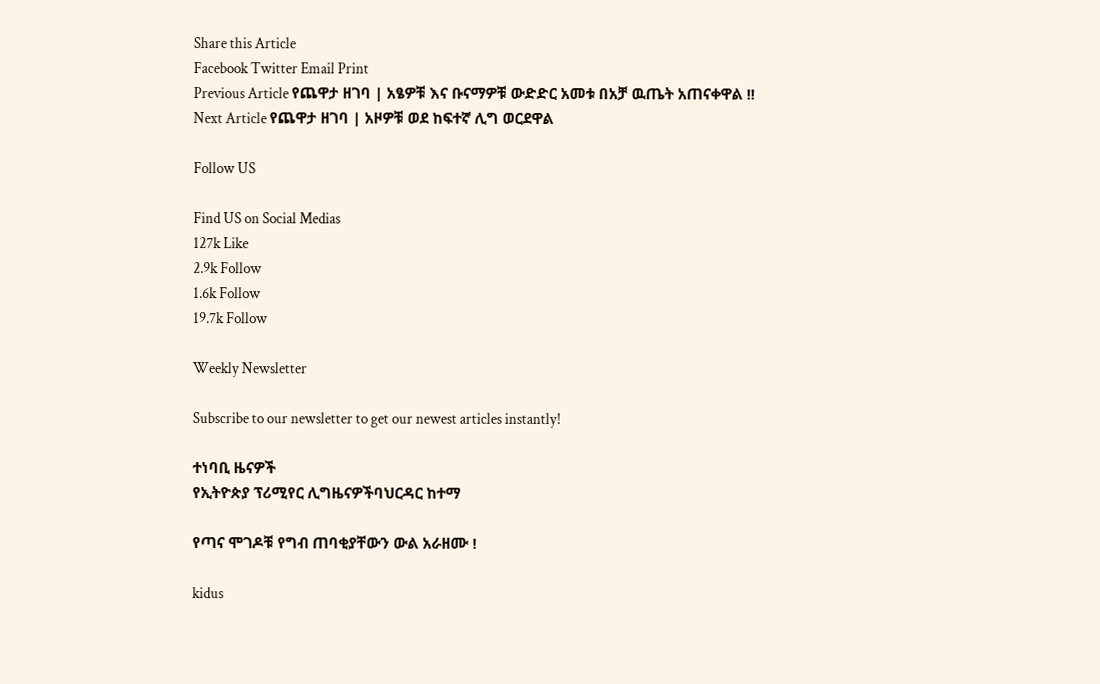Share this Article
Facebook Twitter Email Print
Previous Article የጨዋታ ዘገባ | አፄዎቹ እና ቡናማዎቹ ውድድር አመቱ በአቻ ዉጤት አጠናቀዋል !!
Next Article የጨዋታ ዘገባ | አዞዎቹ ወደ ከፍተኛ ሊግ ወርደዋል

Follow US

Find US on Social Medias
127k Like
2.9k Follow
1.6k Follow
19.7k Follow

Weekly Newsletter

Subscribe to our newsletter to get our newest articles instantly!

ተነባቢ ዜናዎች
የኢትዮጵያ ፕሪሚየር ሊግዜናዎችባህርዳር ከተማ

የጣና ሞገዶቹ የግብ ጠባቂያቸውን ውል አራዘሙ !

kidus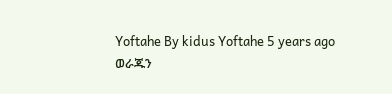Yoftahe By kidus Yoftahe 5 years ago
ወራጁን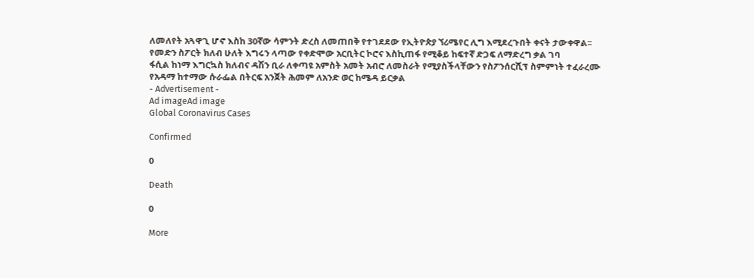ለመለየት አጓዋጊ ሆኖ እስከ 30ኛው ሳምንት ድረስ ለመጠበቅ የተገደደው የኢትዮጵያ ኘሪሜየር ሊግ እሚደረጉበት ቀናት ታውቀዋል፡፡
የመድን ስፖርት ክለብ ሁለት እግሩን ላጣው የቀድሞው አርቢትር ኮሮና እስኪጠፋ የሚቆይ ከፍተኛ ድጋፍ ለማድረግ ቃል ገባ
ፋሲል ከነማ እግርኳስ ክለብና ዳሽን ቢራ ለቀጣዩ አምስት አመት አብሮ ለመስራት የሚያስችላቸውን የስፖንሰርሺፕ ስምምነት ተፈራረሙ
የአዳማ ከተማው ሱራፌል በትርፍ አንጀት ሕመም ለአንድ ወር ከሜዳ ይርቃል
- Advertisement -
Ad imageAd image
Global Coronavirus Cases

Confirmed

0

Death

0

More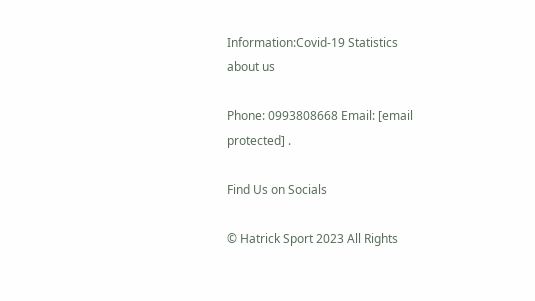Information:Covid-19 Statistics
about us

Phone: 0993808668 Email: [email protected] .

Find Us on Socials

© Hatrick Sport 2023 All Rights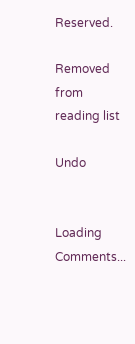Reserved.

Removed from reading list

Undo


Loading Comments...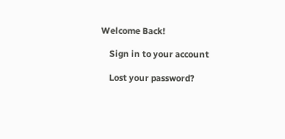Welcome Back!

    Sign in to your account

    Lost your password?